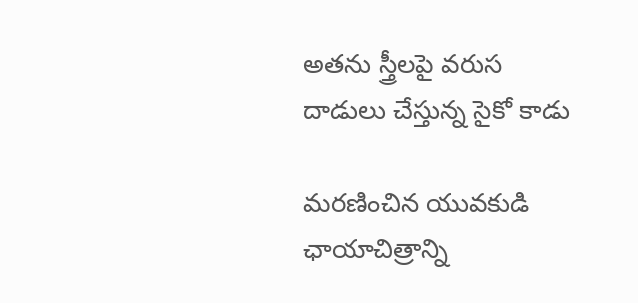అతను స్త్రీలపై వరుస దాడులు చేస్తున్న సైకో కాడు

మరణించిన యువకుడి ఛాయాచిత్రాన్ని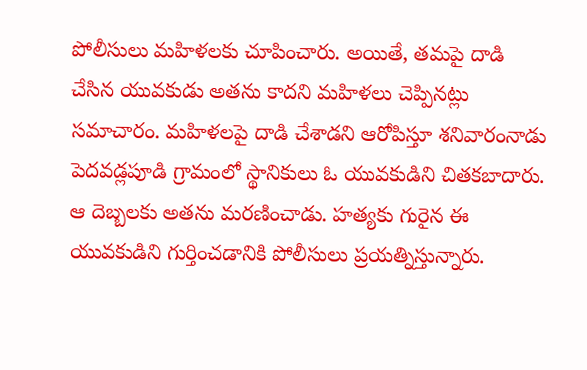పోలీసులు మహిళలకు చూపించారు. అయితే, తమపై దాడి చేసిన యువకుడు అతను కాదని మహిళలు చెప్పినట్లు సమాచారం. మహిళలపై దాడి చేశాడని ఆరోపిస్తూ శనివారంనాడు పెదవడ్లపూడి గ్రామంలో స్థానికులు ఓ యువకుడిని చితకబాదారు. ఆ దెబ్బలకు అతను మరణించాడు. హత్యకు గురైన ఈ యువకుడిని గుర్తించడానికి పోలీసులు ప్రయత్నిస్తున్నారు.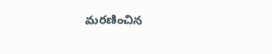మరణించిన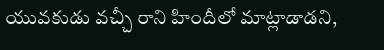యువకుడు వచ్చీ రాని హిందీలో మాట్లాడాడని,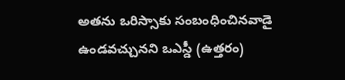అతను ఒరిస్సాకు సంబంధించినవాడై ఉండవచ్చునని ఒఎస్డీ (ఉత్తరం)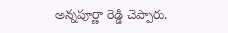అన్నపూర్ణా రెడ్డి చెప్పారు.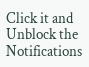Click it and Unblock the Notifications